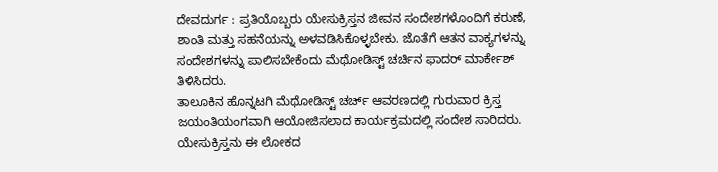ದೇವದುರ್ಗ : ಪ್ರತಿಯೊಬ್ಬರು ಯೇಸುಕ್ರಿಸ್ತನ ಜೀವನ ಸಂದೇಶಗಳೊಂದಿಗೆ ಕರುಣೆ, ಶಾಂತಿ ಮತ್ತು ಸಹನೆಯನ್ನು ಅಳವಡಿಸಿಕೊಳ್ಳಬೇಕು. ಜೊತೆಗೆ ಆತನ ವಾಕ್ಯಗಳನ್ನು ಸಂದೇಶಗಳನ್ನು ಪಾಲಿಸಬೇಕೆಂದು ಮೆಥೋಡಿಸ್ಟ್ ಚರ್ಚಿನ ಫಾದರ್ ಮಾರ್ಕೇಶ್ ತಿಳಿಸಿದರು.
ತಾಲೂಕಿನ ಹೊನ್ನಟಗಿ ಮೆಥೋಡಿಸ್ಟ್ ಚರ್ಚ್ ಆವರಣದಲ್ಲಿ ಗುರುವಾರ ಕ್ರಿಸ್ತ ಜಯಂತಿಯಂಗವಾಗಿ ಆಯೋಜಿಸಲಾದ ಕಾರ್ಯಕ್ರಮದಲ್ಲಿ ಸಂದೇಶ ಸಾರಿದರು.
ಯೇಸುಕ್ರಿಸ್ತನು ಈ ಲೋಕದ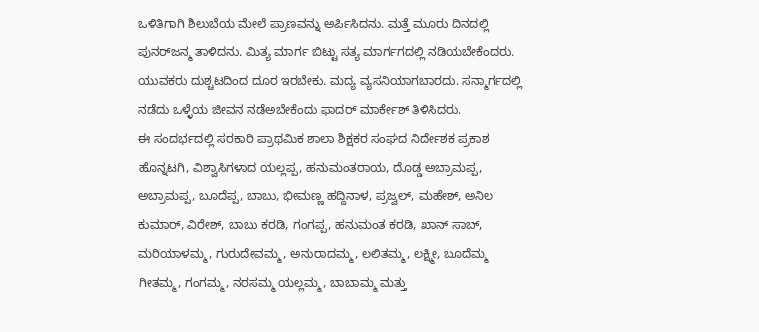ಒಳಿತಿಗಾಗಿ ಶಿಲುಬೆಯ ಮೇಲೆ ಪ್ರಾಣವನ್ನು ಅರ್ಪಿಸಿದನು. ಮತ್ತೆ ಮೂರು ದಿನದಲ್ಲಿ ಪುನರ್‌ಜನ್ಮ ತಾಳಿದನು. ಮಿತ್ಯ ಮಾರ್ಗ ಬಿಟ್ಟು ಸತ್ಯ ಮಾರ್ಗಗದಲ್ಲಿ ನಡಿಯಬೇಕೆಂದರು. ಯುವಕರು ದುಶ್ಚಟದಿಂದ ದೂರ ಇರಬೇಕು. ಮದ್ಯ ವ್ಯಸನಿಯಾಗಬಾರದು. ಸನ್ಮಾರ್ಗದಲ್ಲಿ ನಡೆದು ಒಳ್ಳೆಯ ಜೀವನ ನಡೆಅಬೇಕೆಂದು ಫಾದರ್ ಮಾರ್ಕೇಶ್ ತಿಳಿಸಿದರು.
ಈ ಸಂದರ್ಭದಲ್ಲಿ ಸರಕಾರಿ ಪ್ರಾಥಮಿಕ ಶಾಲಾ ಶಿಕ್ಷಕರ ಸಂಘದ ನಿರ್ದೇಶಕ ಪ್ರಕಾಶ ಹೊನ್ನಟಗಿ, ವಿಶ್ವಾಸಿಗಳಾದ ಯಲ್ಲಪ್ಪ, ಹನುಮಂತರಾಯ, ದೊಡ್ಡ ಅಬ್ರಾಮಪ್ಪ, ಅಬ್ರಾಮಪ್ಪ, ಬೂದೆಪ್ಪ, ಬಾಬು, ಭೀಮಣ್ಣ ಹದ್ದಿನಾಳ, ಪ್ರಜ್ವಲ್, ಮಹೇಶ್, ಅನಿಲ ಕುಮಾರ್, ವಿರೇಶ್, ಬಾಬು ಕರಡಿ, ಗಂಗಪ್ಪ, ಹನುಮಂತ ಕರಡಿ, ಖಾನ್ ಸಾಬ್, ಮರಿಯಾಳಮ್ಮ, ಗುರುದೇವಮ್ಮ, ಅನುರಾದಮ್ಮ, ಲಲಿತಮ್ಮ, ಲಕ್ಷ್ಮೀ, ಬೂದೆಮ್ಮ ಗೀತಮ್ಮ, ಗಂಗಮ್ಮ, ನರಸಮ್ಮ ಯಲ್ಲಮ್ಮ, ಬಾಬಾಮ್ಮ ಮತ್ತು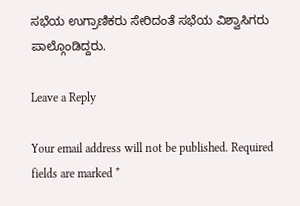ಸಭೆಯ ಉಗ್ರಾಣಿಕರು ಸೇರಿದಂತೆ ಸಭೆಯ ವಿಶ್ವಾಸಿಗರು ಪಾಲ್ಗೊಂಡಿದ್ದರು.

Leave a Reply

Your email address will not be published. Required fields are marked *